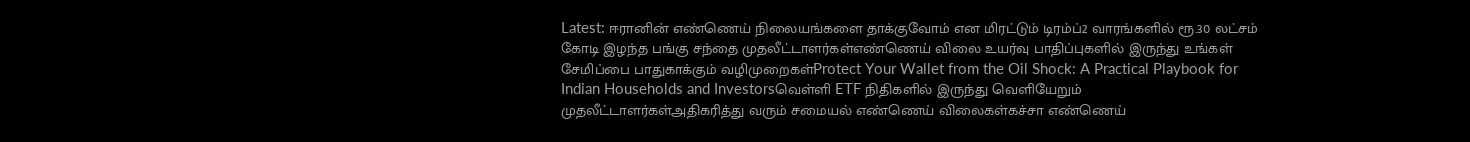Latest: ஈரானின் எண்ணெய் நிலையங்களை தாக்குவோம் என மிரட்டும் டிரம்ப்2 வாரங்களில் ரூ.30 லட்சம் கோடி இழந்த பங்கு சந்தை முதலீட்டாளர்கள்எண்ணெய் விலை உயர்வு பாதிப்புகளில் இருந்து உங்கள் சேமிப்பை பாதுகாக்கும் வழிமுறைகள்Protect Your Wallet from the Oil Shock: A Practical Playbook for Indian Households and Investorsவெள்ளி ETF நிதிகளில் இருந்து வெளியேறும் முதலீட்டாளர்கள்அதிகரித்து வரும் சமையல் எண்ணெய் விலைகள்கச்சா எண்ணெய்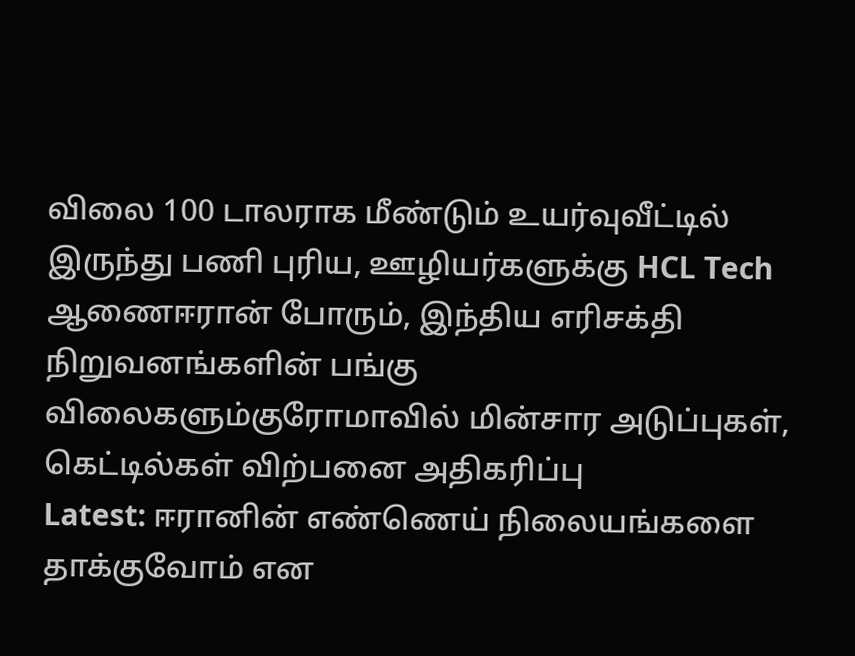விலை 100 டாலராக மீண்டும் உயர்வுவீட்டில் இருந்து பணி புரிய, ஊழியர்களுக்கு HCL Tech ஆணைஈரான் போரும், இந்திய எரிசக்தி நிறுவனங்களின் பங்கு விலைகளும்குரோமாவில் மின்சார அடுப்புகள், கெட்டில்கள் விற்பனை அதிகரிப்பு
Latest: ஈரானின் எண்ணெய் நிலையங்களை தாக்குவோம் என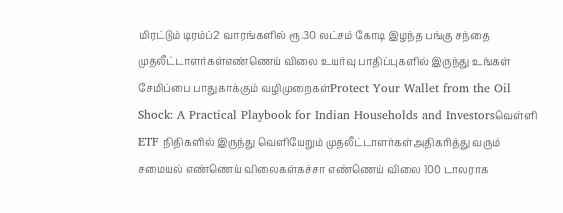மிரட்டும் டிரம்ப்2 வாரங்களில் ரூ.30 லட்சம் கோடி இழந்த பங்கு சந்தை முதலீட்டாளர்கள்எண்ணெய் விலை உயர்வு பாதிப்புகளில் இருந்து உங்கள் சேமிப்பை பாதுகாக்கும் வழிமுறைகள்Protect Your Wallet from the Oil Shock: A Practical Playbook for Indian Households and Investorsவெள்ளி ETF நிதிகளில் இருந்து வெளியேறும் முதலீட்டாளர்கள்அதிகரித்து வரும் சமையல் எண்ணெய் விலைகள்கச்சா எண்ணெய் விலை 100 டாலராக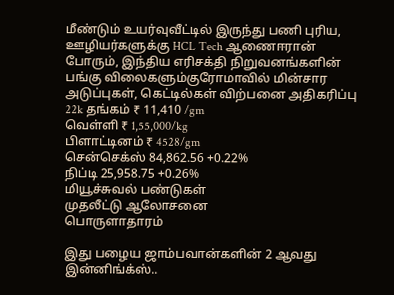மீண்டும் உயர்வுவீட்டில் இருந்து பணி புரிய, ஊழியர்களுக்கு HCL Tech ஆணைஈரான் போரும், இந்திய எரிசக்தி நிறுவனங்களின் பங்கு விலைகளும்குரோமாவில் மின்சார அடுப்புகள், கெட்டில்கள் விற்பனை அதிகரிப்பு
22k தங்கம் ₹ 11,410 /gm
வெள்ளி ₹ 1,55,000/kg
பிளாட்டினம் ₹ 4528/gm
சென்செக்ஸ் 84,862.56 +0.22%
நிப்டி 25,958.75 +0.26%
மியூச்சுவல் பண்டுகள்
முதலீட்டு ஆலோசனை
பொருளாதாரம்

இது பழைய ஜாம்பவான்களின் 2 ஆவது இன்னிங்க்ஸ்..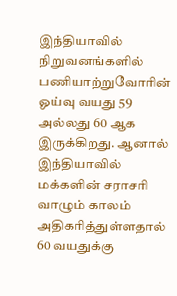இந்தியாவில் நிறுவனங்களில் பணியாற்றுவோரின் ஓய்வு வயது 59 அல்லது 60 ஆக இருக்கிறது. ஆனால் இந்தியாவில் மக்களின் சராசரி வாழும் காலம் அதிகரித்துள்ளதால் 60 வயதுக்கு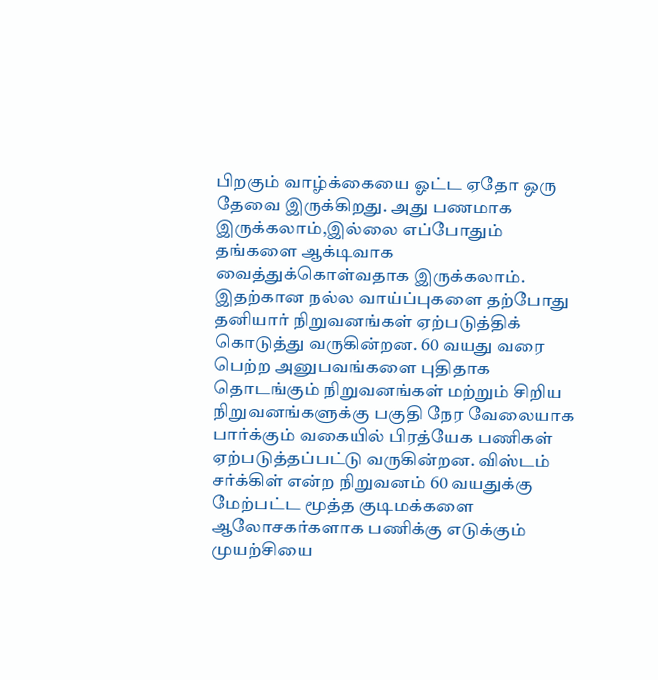பிறகும் வாழ்க்கையை ஓட்ட ஏதோ ஒரு தேவை இருக்கிறது. அது பணமாக இருக்கலாம்,இல்லை எப்போதும் தங்களை ஆக்டிவாக வைத்துக்கொள்வதாக இருக்கலாம். இதற்கான நல்ல வாய்ப்புகளை தற்போது தனியார் நிறுவனங்கள் ஏற்படுத்திக் கொடுத்து வருகின்றன. 60 வயது வரை பெற்ற அனுபவங்களை புதிதாக தொடங்கும் நிறுவனங்கள் மற்றும் சிறிய நிறுவனங்களுக்கு பகுதி நேர வேலையாக பார்க்கும் வகையில் பிரத்யேக பணிகள் ஏற்படுத்தப்பட்டு வருகின்றன. விஸ்டம் சர்க்கிள் என்ற நிறுவனம் 60 வயதுக்கு மேற்பட்ட மூத்த குடிமக்களை ஆலோசகர்களாக பணிக்கு எடுக்கும் முயற்சியை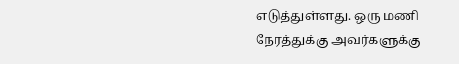எடுத்துள்ளது. ஒரு மணி நேரத்துக்கு அவர்களுக்கு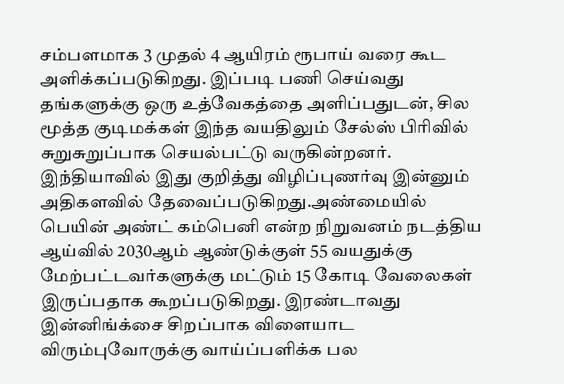சம்பளமாக 3 முதல் 4 ஆயிரம் ரூபாய் வரை கூட அளிக்கப்படுகிறது. இப்படி பணி செய்வது தங்களுக்கு ஒரு உத்வேகத்தை அளிப்பதுடன், சில மூத்த குடிமக்கள் இந்த வயதிலும் சேல்ஸ் பிரிவில் சுறுசுறுப்பாக செயல்பட்டு வருகின்றனர். இந்தியாவில் இது குறித்து விழிப்புணர்வு இன்னும் அதிகளவில் தேவைப்படுகிறது.அண்மையில் பெயின் அண்ட் கம்பெனி என்ற நிறுவனம் நடத்திய ஆய்வில் 2030ஆம் ஆண்டுக்குள் 55 வயதுக்கு மேற்பட்டவர்களுக்கு மட்டும் 15 கோடி வேலைகள் இருப்பதாக கூறப்படுகிறது. இரண்டாவது இன்னிங்க்சை சிறப்பாக விளையாட விரும்புவோருக்கு வாய்ப்பளிக்க பல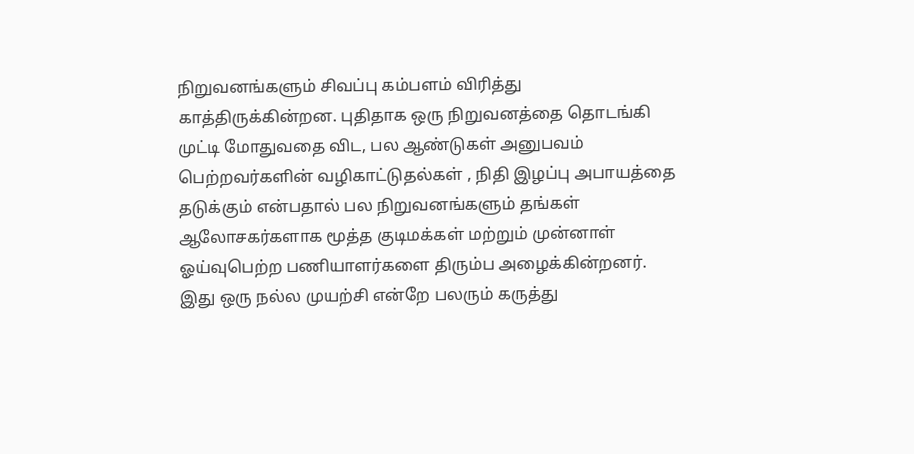நிறுவனங்களும் சிவப்பு கம்பளம் விரித்து காத்திருக்கின்றன. புதிதாக ஒரு நிறுவனத்தை தொடங்கி முட்டி மோதுவதை விட, பல ஆண்டுகள் அனுபவம் பெற்றவர்களின் வழிகாட்டுதல்கள் , நிதி இழப்பு அபாயத்தை தடுக்கும் என்பதால் பல நிறுவனங்களும் தங்கள் ஆலோசகர்களாக மூத்த குடிமக்கள் மற்றும் முன்னாள் ஓய்வுபெற்ற பணியாளர்களை திரும்ப அழைக்கின்றனர். இது ஒரு நல்ல முயற்சி என்றே பலரும் கருத்து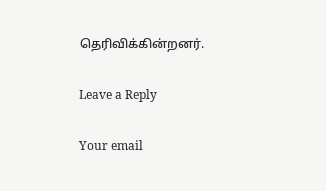தெரிவிக்கின்றனர்.

Leave a Reply

Your email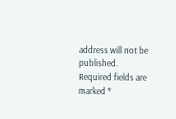address will not be published. Required fields are marked *